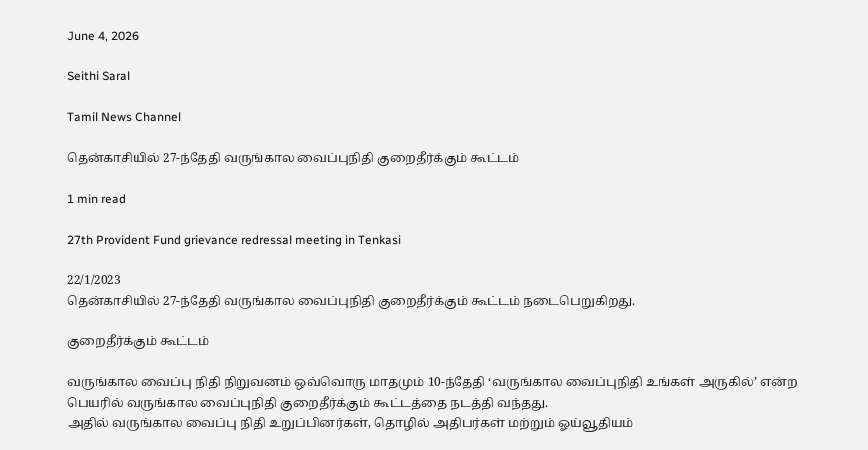June 4, 2026

Seithi Saral

Tamil News Channel

தென்காசியில் 27-ந்தேதி வருங்கால வைப்புநிதி குறைதீர்க்கும் கூட்டம்

1 min read

27th Provident Fund grievance redressal meeting in Tenkasi

22/1/2023
தென்காசியில் 27-ந்தேதி வருங்கால வைப்புநிதி குறைதீர்க்கும் கூட்டம் நடைபெறுகிறது.

குறைதீர்க்கும் கூட்டம்

வருங்கால வைப்பு நிதி நிறுவனம் ஒவ்வொரு மாதமும் 10-ந்தேதி ‘வருங்கால வைப்புநிதி உங்கள் அருகில்’ என்ற பெயரில் வருங்கால வைப்புநிதி குறைதீர்க்கும் கூட்டத்தை நடத்தி வந்தது.
அதில் வருங்கால வைப்பு நிதி உறுப்பினர்கள், தொழில் அதிபர்கள் மற்றும் ஓய்வூதியம்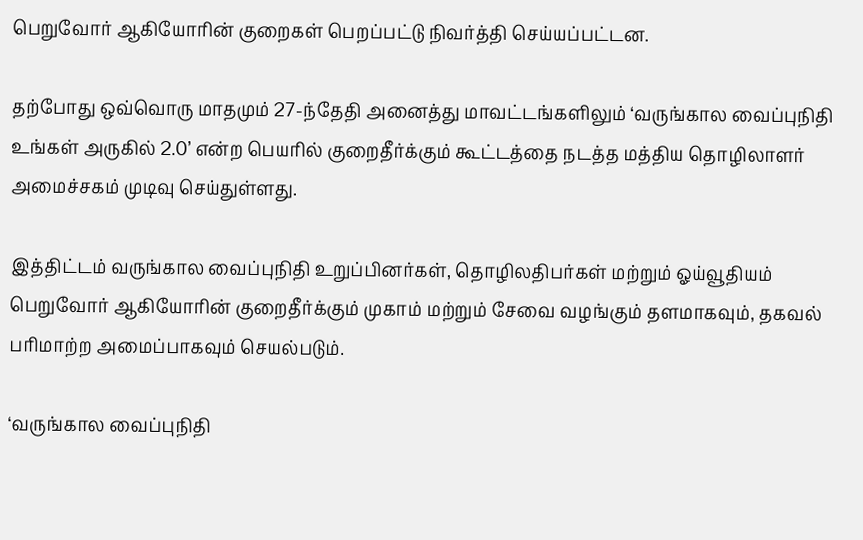பெறுவோர் ஆகியோரின் குறைகள் பெறப்பட்டு நிவர்த்தி செய்யப்பட்டன.

தற்போது ஒவ்வொரு மாதமும் 27-ந்தேதி அனைத்து மாவட்டங்களிலும் ‘வருங்கால வைப்புநிதி உங்கள் அருகில் 2.0’ என்ற பெயரில் குறைதீர்க்கும் கூட்டத்தை நடத்த மத்திய தொழிலாளர் அமைச்சகம் முடிவு செய்துள்ளது.

இத்திட்டம் வருங்கால வைப்புநிதி உறுப்பினர்கள், தொழிலதிபர்கள் மற்றும் ஓய்வூதியம் பெறுவோர் ஆகியோரின் குறைதீர்க்கும் முகாம் மற்றும் சேவை வழங்கும் தளமாகவும், தகவல் பரிமாற்ற அமைப்பாகவும் செயல்படும்.

‘வருங்கால வைப்புநிதி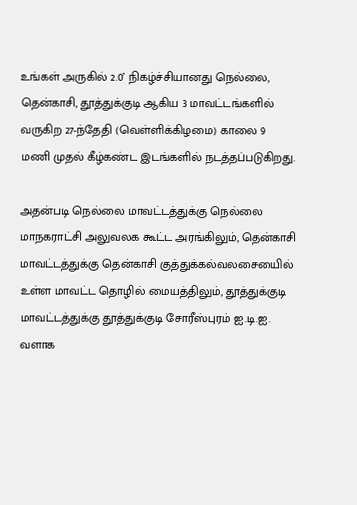உங்கள் அருகில் 2.0’ நிகழ்ச்சியானது நெல்லை, தென்காசி, தூத்துக்குடி ஆகிய 3 மாவட்டங்களில் வருகிற 27-ந்தேதி (வெள்ளிக்கிழமை) காலை 9 மணி முதல் கீழ்கண்ட இடங்களில் நடத்தப்படுகிறது.

அதன்படி நெல்லை மாவட்டத்துக்கு நெல்லை மாநகராட்சி அலுவலக கூட்ட அரங்கிலும், தென்காசி மாவட்டத்துக்கு தென்காசி குத்துக்கல்வலசையைில் உள்ள மாவட்ட தொழில் மையத்திலும், தூத்துக்குடி மாவட்டத்துக்கு தூத்துக்குடி சோரீஸ்புரம் ஐ.டி.ஐ. வளாக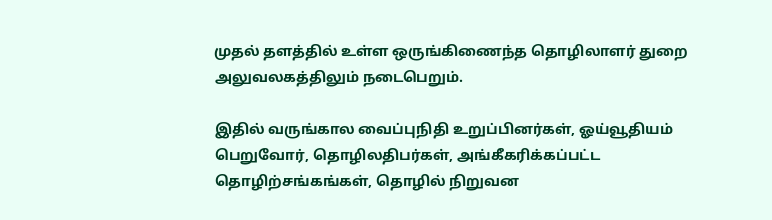முதல் தளத்தில் உள்ள ஒருங்கிணைந்த தொழிலாளர் துறை அலுவலகத்திலும் நடைபெறும்.

இதில் வருங்கால வைப்புநிதி உறுப்பினர்கள், ஓய்வூதியம் பெறுவோர், தொழிலதிபர்கள், அங்கீகரிக்கப்பட்ட தொழிற்சங்கங்கள், தொழில் நிறுவன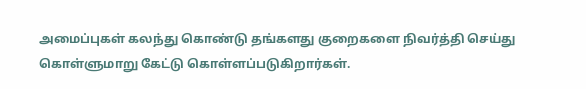அமைப்புகள் கலந்து கொண்டு தங்களது குறைகளை நிவர்த்தி செய்து கொள்ளுமாறு கேட்டு கொள்ளப்படுகிறார்கள்.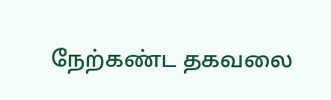நேற்கண்ட தகவலை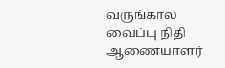வருங்கால வைப்பு நிதி ஆணையாளர்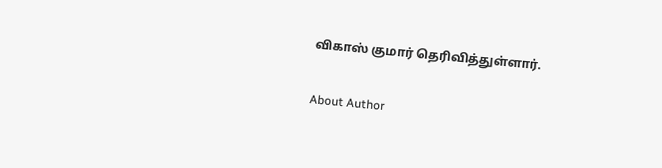விகாஸ் குமார் தெரிவித்துள்ளார்.

About Author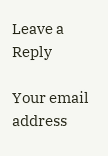Leave a Reply

Your email address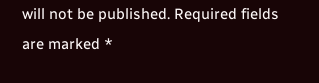will not be published. Required fields are marked *